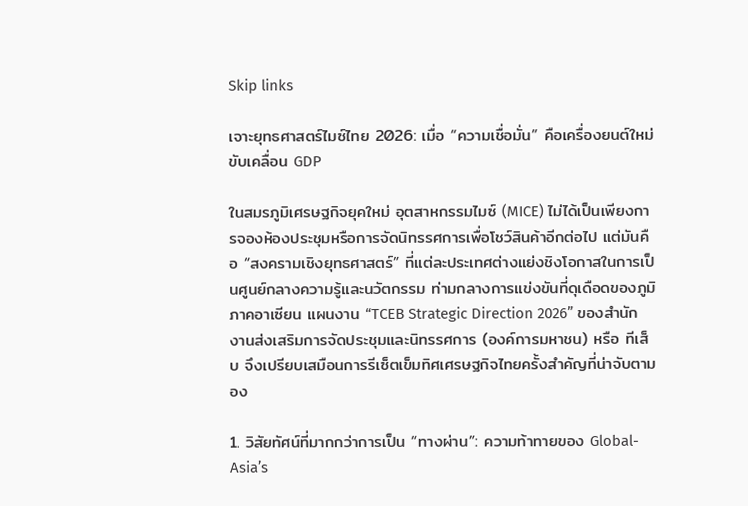Skip links

เจาะยุทธศาสตร์ไมซ์ไทย 2026: เมื่อ “ความเชื่อมั่น” คือเครื่องยนต์ใหม่ขับเคลื่อน GDP

ในสมรภูมิเศรษฐกิจยุคใหม่ อุตสาหกรรมไมซ์ (MICE) ไม่ได้เป็นเพียงการจองห้องประชุมหรือการจัดนิทรรศการเพื่อโชว์สินค้าอีกต่อไป แต่มันคือ “สงครามเชิงยุทธศาสตร์” ที่แต่ละประเทศต่างแย่งชิงโอกาสในการเป็นศูนย์กลางความรู้และนวัตกรรม ท่ามกลางการแข่งขันที่ดุเดือดของภูมิภาคอาเซียน แผนงาน “TCEB Strategic Direction 2026” ของสำนักงานส่งเสริมการจัดประชุมและนิทรรศการ (องค์การมหาชน) หรือ ทีเส็บ จึงเปรียบเสมือนการรีเซ็ตเข็มทิศเศรษฐกิจไทยครั้งสำคัญที่น่าจับตามอง

1. วิสัยทัศน์ที่มากกว่าการเป็น “ทางผ่าน”: ความท้าทายของ Global-Asia’s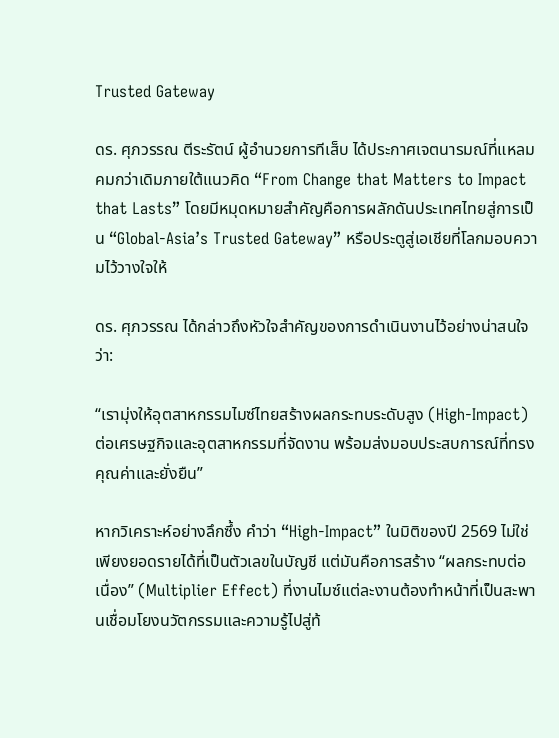Trusted Gateway

ดร. ศุภวรรณ ตีระรัตน์ ผู้อำนวยการทีเส็บ ได้ประกาศเจตนารมณ์ที่แหลมคมกว่าเดิมภายใต้แนวคิด “From Change that Matters to Impact that Lasts” โดยมีหมุดหมายสำคัญคือการผลักดันประเทศไทยสู่การเป็น “Global-Asia’s Trusted Gateway” หรือประตูสู่เอเชียที่โลกมอบความไว้วางใจให้

ดร. ศุภวรรณ ได้กล่าวถึงหัวใจสำคัญของการดำเนินงานไว้อย่างน่าสนใจว่า:

“เรามุ่งให้อุตสาหกรรมไมซ์ไทยสร้างผลกระทบระดับสูง (High-Impact) ต่อเศรษฐกิจและอุตสาหกรรมที่จัดงาน พร้อมส่งมอบประสบการณ์ที่ทรงคุณค่าและยั่งยืน”

หากวิเคราะห์อย่างลึกซึ้ง คำว่า “High-Impact” ในมิติของปี 2569 ไม่ใช่เพียงยอดรายได้ที่เป็นตัวเลขในบัญชี แต่มันคือการสร้าง “ผลกระทบต่อเนื่อง” (Multiplier Effect) ที่งานไมซ์แต่ละงานต้องทำหน้าที่เป็นสะพานเชื่อมโยงนวัตกรรมและความรู้ไปสู่ท้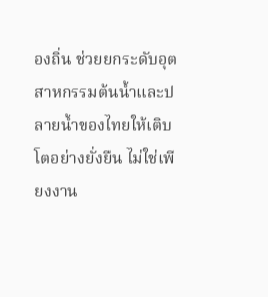องถิ่น ช่วยยกระดับอุตสาหกรรมต้นน้ำและปลายน้ำของไทยให้เติบโตอย่างยั่งยืน ไม่ใช่เพียงงาน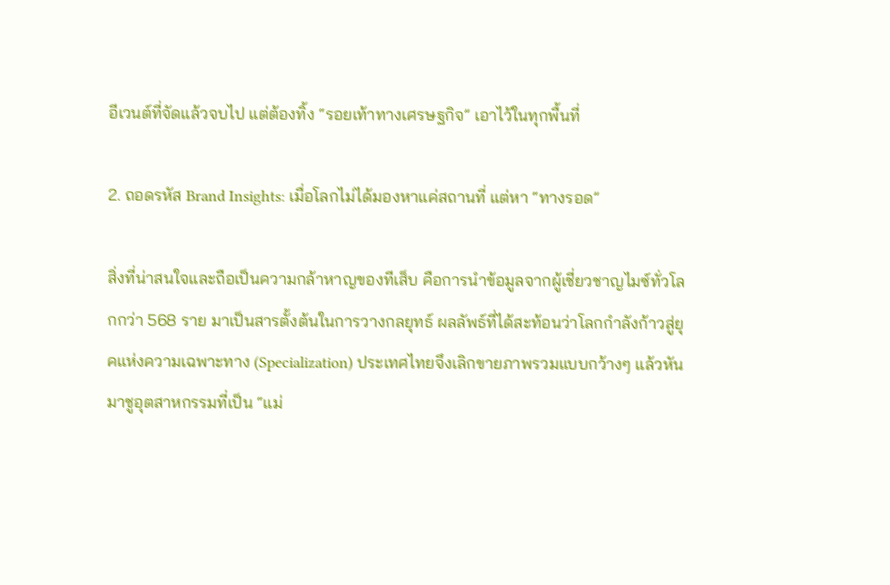อีเวนต์ที่จัดแล้วจบไป แต่ต้องทิ้ง “รอยเท้าทางเศรษฐกิจ” เอาไว้ในทุกพื้นที่

2. ถอดรหัส Brand Insights: เมื่อโลกไม่ได้มองหาแค่สถานที่ แต่หา “ทางรอด”

สิ่งที่น่าสนใจและถือเป็นความกล้าหาญของทีเส็บ คือการนำข้อมูลจากผู้เชี่ยวชาญไมซ์ทั่วโลกกว่า 568 ราย มาเป็นสารตั้งต้นในการวางกลยุทธ์ ผลลัพธ์ที่ได้สะท้อนว่าโลกกำลังก้าวสู่ยุคแห่งความเฉพาะทาง (Specialization) ประเทศไทยจึงเลิกขายภาพรวมแบบกว้างๆ แล้วหันมาชูอุตสาหกรรมที่เป็น “แม่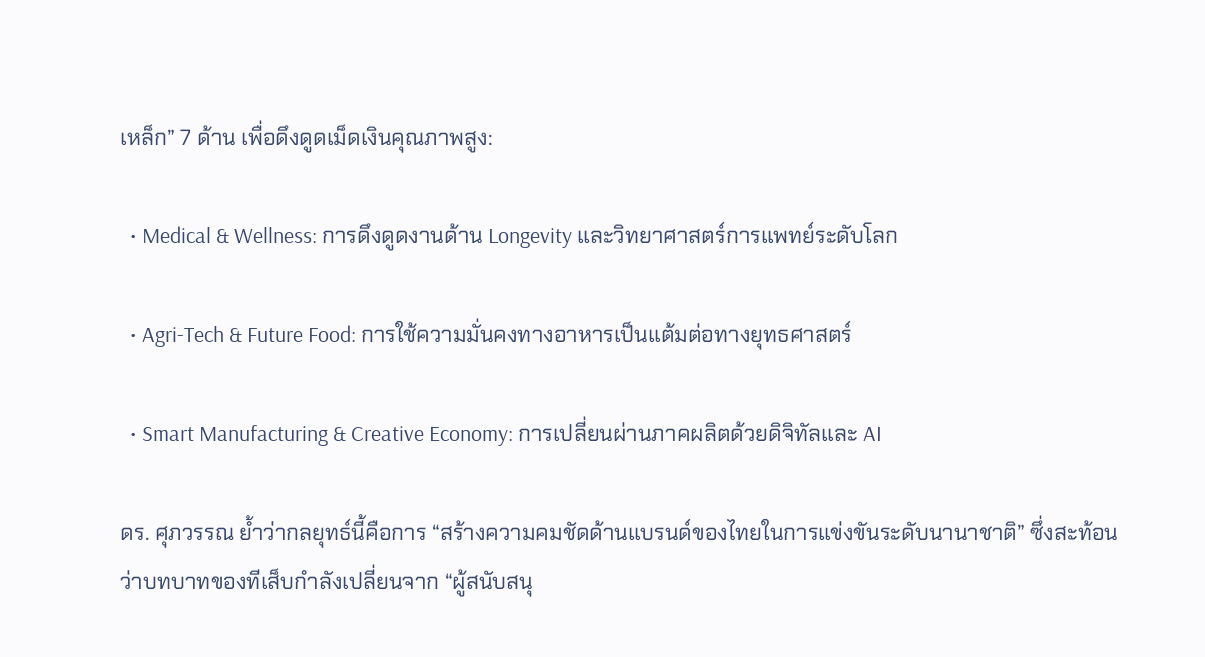เหล็ก” 7 ด้าน เพื่อดึงดูดเม็ดเงินคุณภาพสูง:

  • Medical & Wellness: การดึงดูดงานด้าน Longevity และวิทยาศาสตร์การแพทย์ระดับโลก

  • Agri-Tech & Future Food: การใช้ความมั่นคงทางอาหารเป็นแต้มต่อทางยุทธศาสตร์

  • Smart Manufacturing & Creative Economy: การเปลี่ยนผ่านภาคผลิตด้วยดิจิทัลและ AI

ดร. ศุภวรรณ ย้ำว่ากลยุทธ์นี้คือการ “สร้างความคมชัดด้านแบรนด์ของไทยในการแข่งขันระดับนานาชาติ” ซึ่งสะท้อนว่าบทบาทของทีเส็บกำลังเปลี่ยนจาก “ผู้สนับสนุ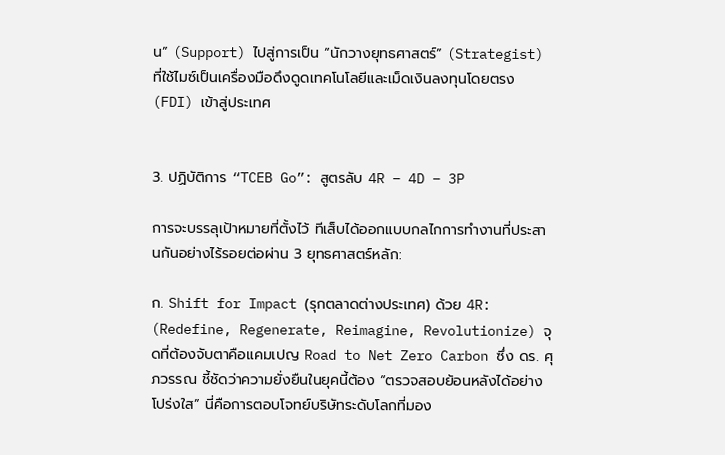น” (Support) ไปสู่การเป็น “นักวางยุทธศาสตร์” (Strategist) ที่ใช้ไมซ์เป็นเครื่องมือดึงดูดเทคโนโลยีและเม็ดเงินลงทุนโดยตรง (FDI) เข้าสู่ประเทศ


3. ปฏิบัติการ “TCEB Go”: สูตรลับ 4R – 4D – 3P

การจะบรรลุเป้าหมายที่ตั้งไว้ ทีเส็บได้ออกแบบกลไกการทำงานที่ประสานกันอย่างไร้รอยต่อผ่าน 3 ยุทธศาสตร์หลัก:

ก. Shift for Impact (รุกตลาดต่างประเทศ) ด้วย 4R: (Redefine, Regenerate, Reimagine, Revolutionize) จุดที่ต้องจับตาคือแคมเปญ Road to Net Zero Carbon ซึ่ง ดร. ศุภวรรณ ชี้ชัดว่าความยั่งยืนในยุคนี้ต้อง “ตรวจสอบย้อนหลังได้อย่างโปร่งใส” นี่คือการตอบโจทย์บริษัทระดับโลกที่มอง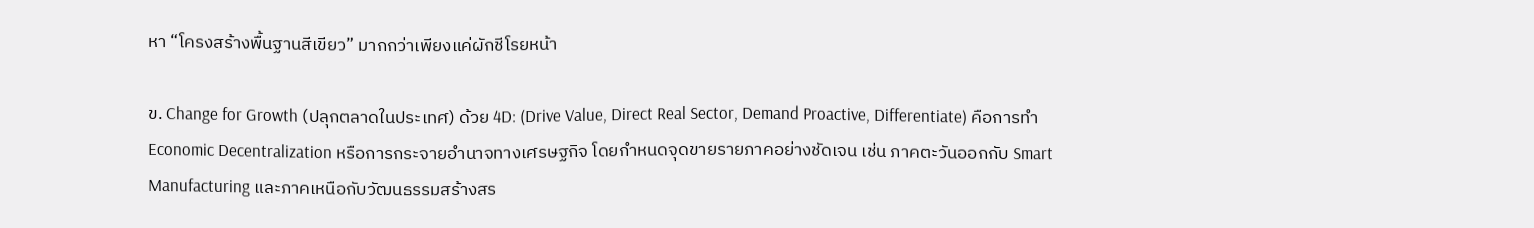หา “โครงสร้างพื้นฐานสีเขียว” มากกว่าเพียงแค่ผักชีโรยหน้า

ข. Change for Growth (ปลุกตลาดในประเทศ) ด้วย 4D: (Drive Value, Direct Real Sector, Demand Proactive, Differentiate) คือการทำ Economic Decentralization หรือการกระจายอำนาจทางเศรษฐกิจ โดยกำหนดจุดขายรายภาคอย่างชัดเจน เช่น ภาคตะวันออกกับ Smart Manufacturing และภาคเหนือกับวัฒนธรรมสร้างสร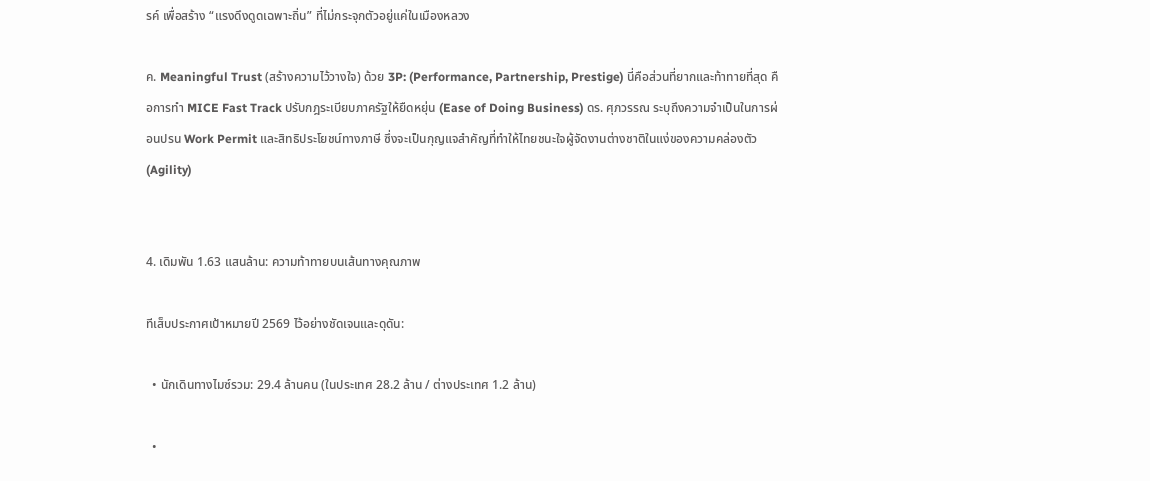รค์ เพื่อสร้าง “แรงดึงดูดเฉพาะถิ่น” ที่ไม่กระจุกตัวอยู่แค่ในเมืองหลวง

ค. Meaningful Trust (สร้างความไว้วางใจ) ด้วย 3P: (Performance, Partnership, Prestige) นี่คือส่วนที่ยากและท้าทายที่สุด คือการทำ MICE Fast Track ปรับกฎระเบียบภาครัฐให้ยืดหยุ่น (Ease of Doing Business) ดร. ศุภวรรณ ระบุถึงความจำเป็นในการผ่อนปรน Work Permit และสิทธิประโยชน์ทางภาษี ซึ่งจะเป็นกุญแจสำคัญที่ทำให้ไทยชนะใจผู้จัดงานต่างชาติในแง่ของความคล่องตัว (Agility)


4. เดิมพัน 1.63 แสนล้าน: ความท้าทายบนเส้นทางคุณภาพ

ทีเส็บประกาศเป้าหมายปี 2569 ไว้อย่างชัดเจนและดุดัน:

  • นักเดินทางไมซ์รวม: 29.4 ล้านคน (ในประเทศ 28.2 ล้าน / ต่างประเทศ 1.2 ล้าน)

  •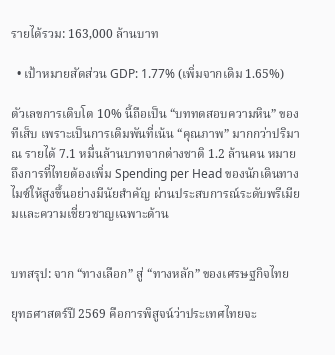รายได้รวม: 163,000 ล้านบาท

  • เป้าหมายสัดส่วน GDP: 1.77% (เพิ่มจากเดิม 1.65%)

ตัวเลขการเติบโต 10% นี้ถือเป็น “บททดสอบความหิน” ของทีเส็บ เพราะเป็นการเดิมพันที่เน้น “คุณภาพ” มากกว่าปริมาณ รายได้ 7.1 หมื่นล้านบาทจากต่างชาติ 1.2 ล้านคน หมายถึงการที่ไทยต้องเพิ่ม Spending per Head ของนักเดินทางไมซ์ให้สูงขึ้นอย่างมีนัยสำคัญ ผ่านประสบการณ์ระดับพรีเมียมและความเชี่ยวชาญเฉพาะด้าน


บทสรุป: จาก “ทางเลือก” สู่ “ทางหลัก” ของเศรษฐกิจไทย

ยุทธศาสตร์ปี 2569 คือการพิสูจน์ว่าประเทศไทยจะ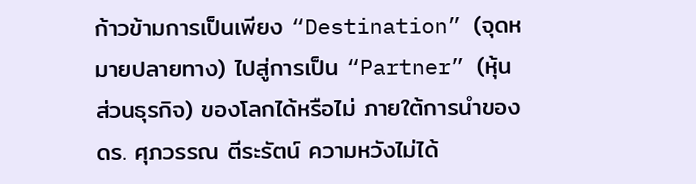ก้าวข้ามการเป็นเพียง “Destination” (จุดหมายปลายทาง) ไปสู่การเป็น “Partner” (หุ้นส่วนธุรกิจ) ของโลกได้หรือไม่ ภายใต้การนำของ ดร. ศุภวรรณ ตีระรัตน์ ความหวังไม่ได้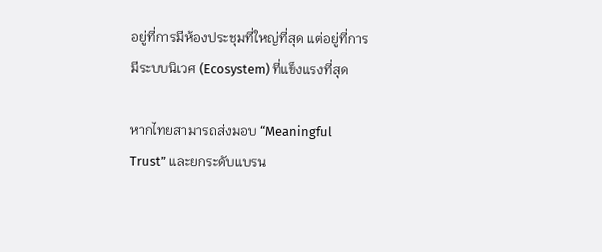อยู่ที่การมีห้องประชุมที่ใหญ่ที่สุด แต่อยู่ที่การมีระบบนิเวศ (Ecosystem) ที่แข็งแรงที่สุด

หากไทยสามารถส่งมอบ “Meaningful Trust” และยกระดับแบรน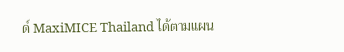ด์ MaxiMICE Thailand ได้ตามแผน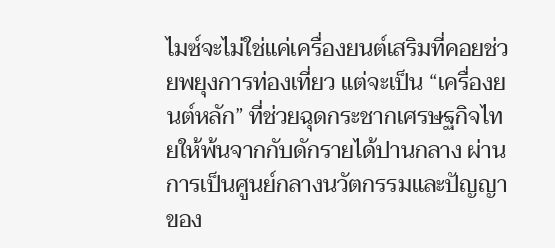ไมซ์จะไม่ใช่แค่เครื่องยนต์เสริมที่คอยช่วยพยุงการท่องเที่ยว แต่จะเป็น “เครื่องยนต์หลัก” ที่ช่วยฉุดกระชากเศรษฐกิจไทยให้พ้นจากกับดักรายได้ปานกลาง ผ่านการเป็นศูนย์กลางนวัตกรรมและปัญญาของ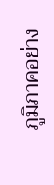ภูมิภาคอย่าง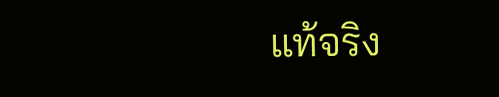แท้จริง